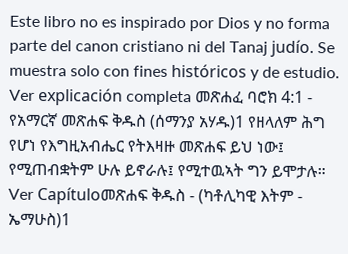Este libro no es inspirado por Dios y no forma parte del canon cristiano ni del Tanaj judío. Se muestra solo con fines históricos y de estudio. Ver explicación completa መጽሐፈ ባሮክ 4:1 - የአማርኛ መጽሐፍ ቅዱስ (ሰማንያ አሃዱ)1 የዘላለም ሕግ የሆነ የእግዚአብሔር የትእዛዙ መጽሐፍ ይህ ነው፤ የሚጠብቋትም ሁሉ ይኖራሉ፤ የሚተዉኣት ግን ይሞታሉ። Ver Capítuloመጽሐፍ ቅዱስ - (ካቶሊካዊ እትም - ኤማሁስ)1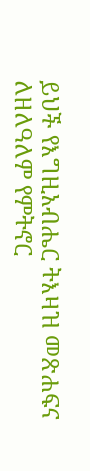ይህች የእግዚአብሔር ትእዛዝ መጽሐፍና ለዘለዓለም የምትኖር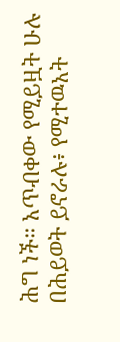ሕግ ነች። አጥብቀው የሚይዟት ሁሉ በሕይወት ይኖራሉ፥ የሚተዉአት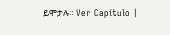ይሞታሉ። Ver Capítulo |